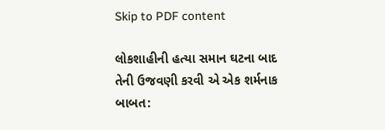Skip to PDF content

લોકશાહીની હત્યા સમાન ઘટના બાદ તેની ઉજવણી કરવી એ એક શર્મનાક બાબત: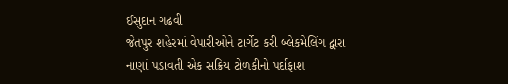ઈસુદાન ગઢવી
જેતપુર શહેરમાં વેપારીઓને ટાર્ગેટ કરી બ્લેકમેલિંગ દ્વારા નાણાં પડાવતી એક સક્રિય ટોળકીનો પર્દાફાશ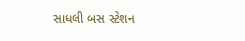સાધલી બસ સ્ટેશન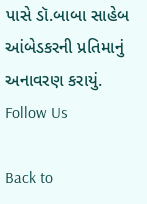પાસે ડૉ.બાબા સાહેબ આંબેડકરની પ્રતિમાનું અનાવરણ કરાયું.
Follow Us

Back to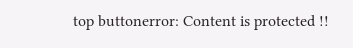top buttonerror: Content is protected !!